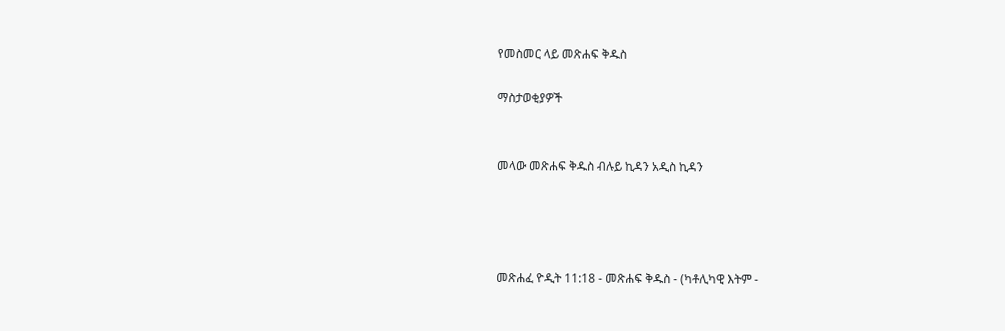የመስመር ላይ መጽሐፍ ቅዱስ

ማስታወቂያዎች


መላው መጽሐፍ ቅዱስ ብሉይ ኪዳን አዲስ ኪዳን




መጽሐፈ ዮዲት 11:18 - መጽሐፍ ቅዱስ - (ካቶሊካዊ እትም -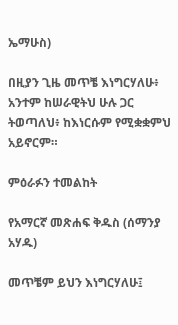ኤማሁስ)

በዚያን ጊዜ መጥቼ እነግርሃለሁ፥ አንተም ከሠራዊትህ ሁሉ ጋር ትወጣለህ፥ ከእነርሱም የሚቋቋምህ አይኖርም።

ምዕራፉን ተመልከት

የአማርኛ መጽሐፍ ቅዱስ (ሰማንያ አሃዱ)

መጥቼም ይህን እነግርሃለሁ፤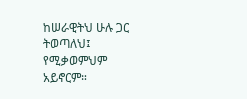ከሠራዊትህ ሁሉ ጋር ትወጣለህ፤ የሚቃወምህም አይኖርም።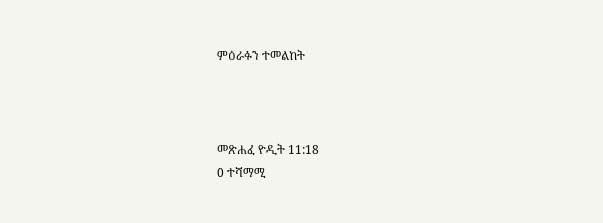ምዕራፉን ተመልከት



መጽሐፈ ዮዲት 11:18
0 ተሻማሚ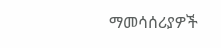ማመሳሰሪያዎች